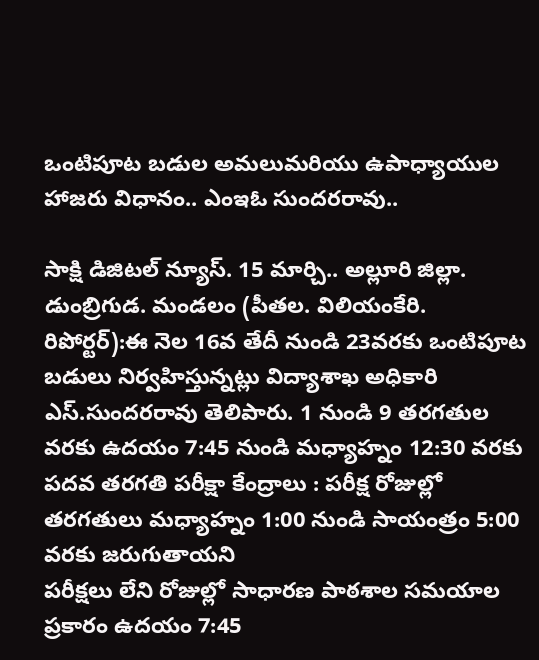ఒంటిపూట బడుల అమలుమరియు ఉపాధ్యాయుల హాజరు విధానం.. ఎంఇఓ సుందరరావు..

సాక్షి డిజిటల్ న్యూస్. 15 మార్చి.. అల్లూరి జిల్లా. డుంబ్రిగుడ. మండలం (పీతల. విలియంకేరి. రిపోర్టర్):ఈ నెల 16వ తేదీ నుండి 23వరకు ఒంటిపూట బడులు నిర్వహిస్తున్నట్లు విద్యాశాఖ అధికారి ఎస్.సుందరరావు తెలిపారు. 1 నుండి 9 తరగతుల వరకు ఉదయం 7:45 నుండి మధ్యాహ్నం 12:30 వరకు పదవ తరగతి పరీక్షా కేంద్రాలు : పరీక్ష రోజుల్లో తరగతులు మధ్యాహ్నం 1:00 నుండి సాయంత్రం 5:00 వరకు జరుగుతాయని
పరీక్షలు లేని రోజుల్లో సాధారణ పాఠశాల సమయాల ప్రకారం ఉదయం 7:45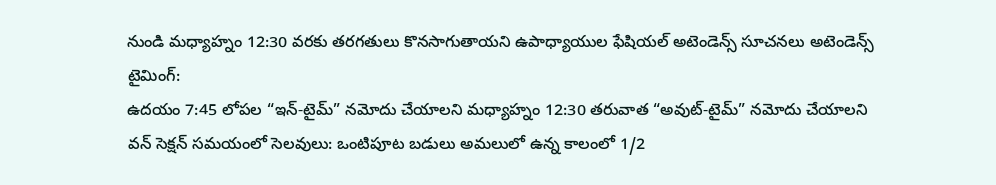నుండి మధ్యాహ్నం 12:30 వరకు తరగతులు కొనసాగుతాయని ఉపాధ్యాయుల ఫేషియల్ అటెండెన్స్ సూచనలు అటెండెన్స్ టైమింగ్:
ఉదయం 7:45 లోపల “ఇన్-టైమ్” నమోదు చేయాలని మధ్యాహ్నం 12:30 తరువాత “అవుట్-టైమ్” నమోదు చేయాలని వన్ సెక్షన్ సమయంలో సెలవులు: ఒంటిపూట బడులు అమలులో ఉన్న కాలంలో 1/2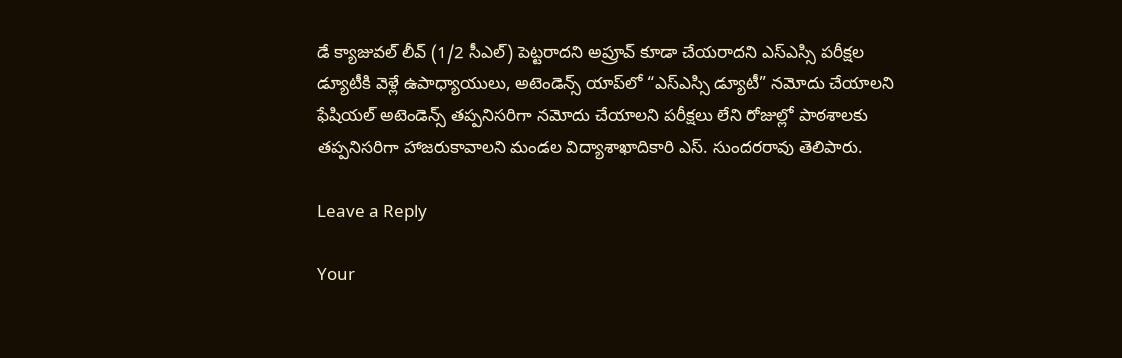డే క్యాజువల్ లీవ్ (1/2 సీఎల్) పెట్టరాదని అప్రూవ్ కూడా చేయరాదని ఎస్ఎస్సి పరీక్షల డ్యూటీకి వెళ్లే ఉపాధ్యాయులు, అటెండెన్స్ యాప్‌లో “ఎస్ఎస్సి డ్యూటీ” నమోదు చేయాలని ఫేషియల్ అటెండెన్స్ తప్పనిసరిగా నమోదు చేయాలని పరీక్షలు లేని రోజుల్లో పాఠశాలకు తప్పనిసరిగా హాజరుకావాలని మండల విద్యాశాఖాదికారి ఎస్. సుందరరావు తెలిపారు.

Leave a Reply

Your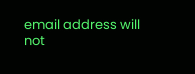email address will not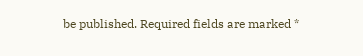be published. Required fields are marked *